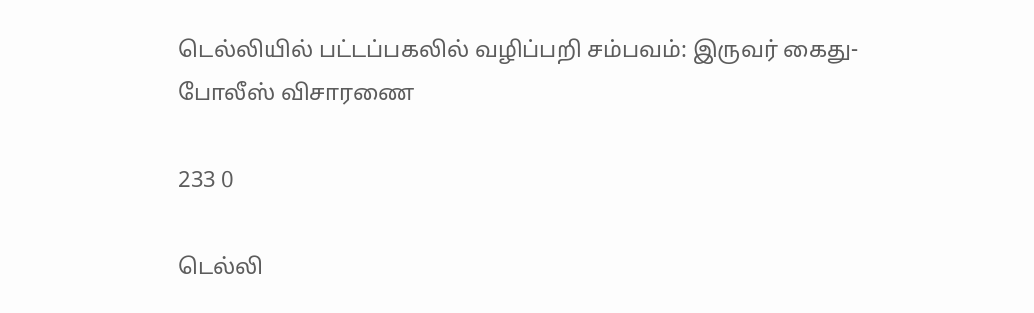டெல்லியில் பட்டப்பகலில் வழிப்பறி சம்பவம்: இருவர் கைது- போலீஸ் விசாரணை

233 0

டெல்லி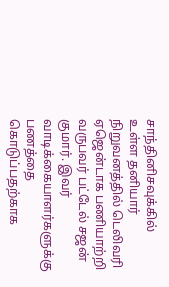சாந்தினிசவுக்கில் உள்ள தனியார் நிறுவனத்தில் டெலிவரி ஏஜென்டாக பணியாற்றி வருபவர் பட்டேல் சஜன் குமார். இவர் வாடிக்கையாளர்களுக்கு பணத்தை கொடுப்பதற்காக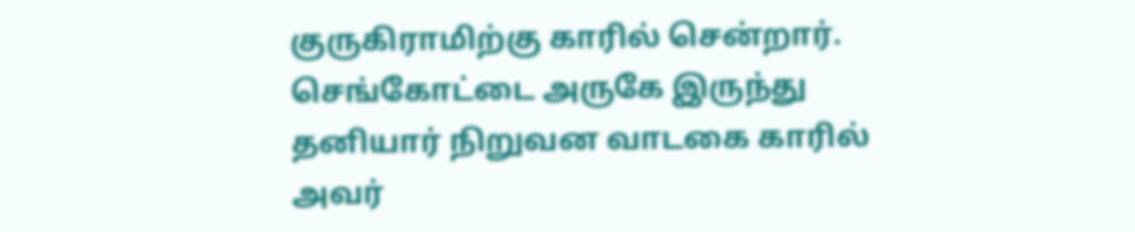குருகிராமிற்கு காரில் சென்றார். செங்கோட்டை அருகே இருந்து தனியார் நிறுவன வாடகை காரில் அவர்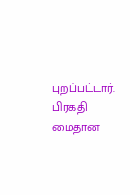புறப்பட்டார். பிரகதி மைதான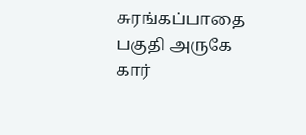சுரங்கப்பாதை பகுதி அருகே கார்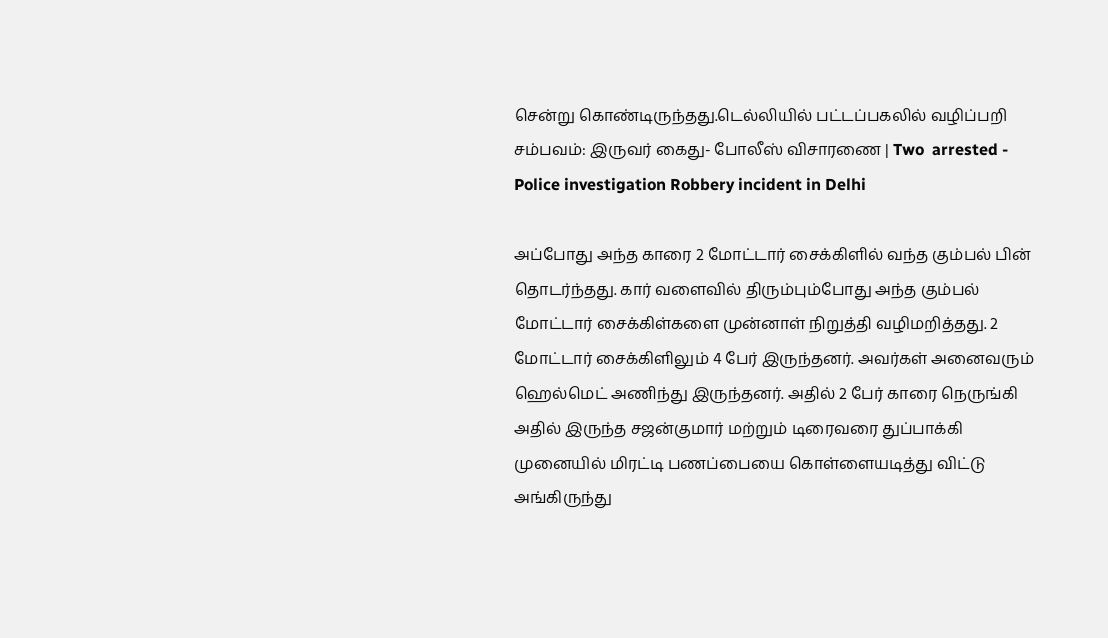சென்று கொண்டிருந்தது.டெல்லியில் பட்டப்பகலில் வழிப்பறி சம்பவம்: இருவர் கைது- போலீஸ் விசாரணை | Two  arrested - Police investigation Robbery incident in Delhi

அப்போது அந்த காரை 2 மோட்டார் சைக்கிளில் வந்த கும்பல் பின் தொடர்ந்தது. கார் வளைவில் திரும்பும்போது அந்த கும்பல் மோட்டார் சைக்கிள்களை முன்னாள் நிறுத்தி வழிமறித்தது. 2 மோட்டார் சைக்கிளிலும் 4 பேர் இருந்தனர். அவர்கள் அனைவரும் ஹெல்மெட் அணிந்து இருந்தனர். அதில் 2 பேர் காரை நெருங்கி அதில் இருந்த சஜன்குமார் மற்றும் டிரைவரை துப்பாக்கி முனையில் மிரட்டி பணப்பையை கொள்ளையடித்து விட்டு அங்கிருந்து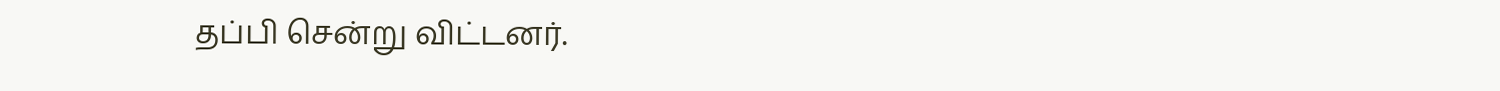தப்பி சென்று விட்டனர்.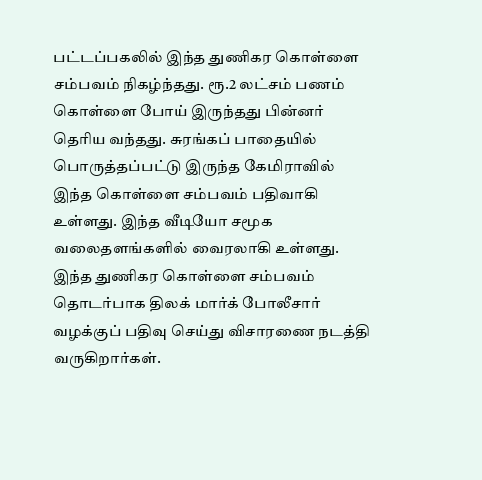பட்டப்பகலில் இந்த துணிகர கொள்ளை சம்பவம் நிகழ்ந்தது. ரூ.2 லட்சம் பணம் கொள்ளை போய் இருந்தது பின்னர் தெரிய வந்தது. சுரங்கப் பாதையில் பொருத்தப்பட்டு இருந்த கேமிராவில் இந்த கொள்ளை சம்பவம் பதிவாகி உள்ளது. இந்த வீடியோ சமூக வலைதளங்களில் வைரலாகி உள்ளது. இந்த துணிகர கொள்ளை சம்பவம் தொடர்பாக திலக் மார்க் போலீசார் வழக்குப் பதிவு செய்து விசாரணை நடத்தி வருகிறார்கள்.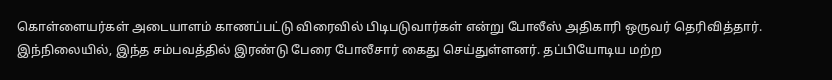கொள்ளையர்கள் அடையாளம் காணப்பட்டு விரைவில் பிடிபடுவார்கள் என்று போலீஸ் அதிகாரி ஒருவர் தெரிவித்தார். இந்நிலையில், இந்த சம்பவத்தில் இரண்டு பேரை போலீசார் கைது செய்துள்ளனர். தப்பியோடிய மற்ற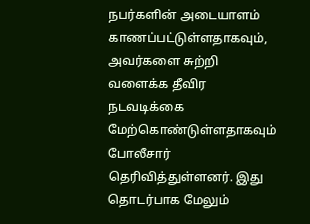நபர்களின் அடையாளம் காணப்பட்டுள்ளதாகவும், அவர்களை சுற்றி வளைக்க தீவிர நடவடிக்கை மேற்கொண்டுள்ளதாகவும் போலீசார் தெரிவித்துள்ளனர். இது தொடர்பாக மேலும்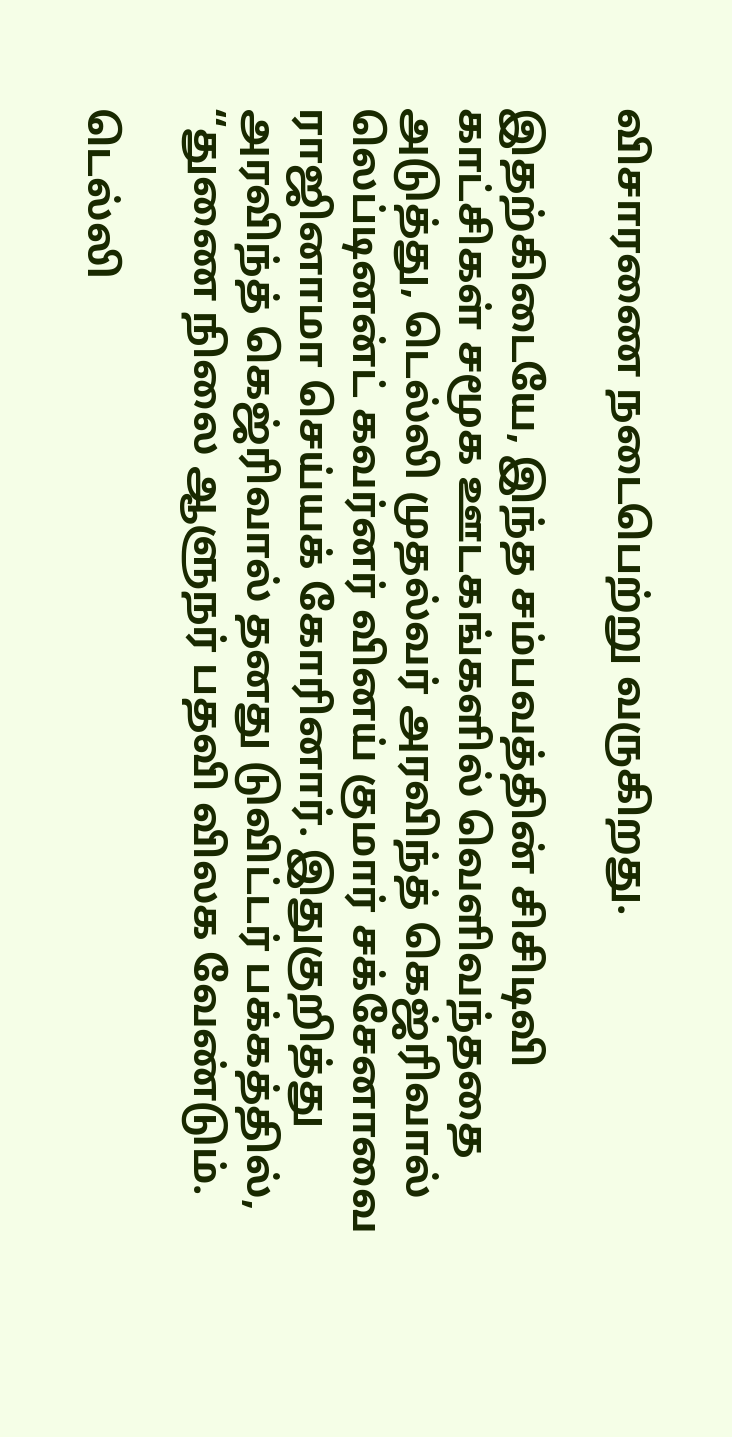விசாரணை நடைபெற்று வருகிறது.

இதற்கிடையே, இந்த சம்பவத்தின் சிசிடிவி காட்சிகள் சமூக ஊடகங்களில் வெளிவந்ததை அடுத்து, டெல்லி முதல்வர் அரவிந்த் கெஜ்ரிவால் லெப்டினன்ட் கவர்னர் வினய் குமார் சக்சேனாவை ராஜினாமா செய்யக் கோரினார். இதுகுறித்து அரவிந்த் கெஜ்ரிவால் தனது டுவிட்டர் பக்கத்தில், “துணை நிலை ஆளுநர் பதவி விலக வேண்டும்.

டெல்லி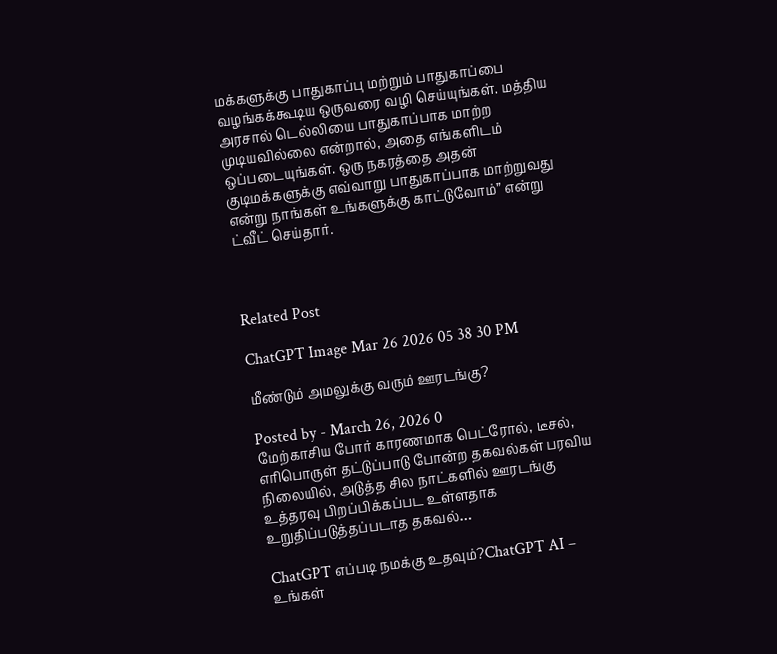மக்களுக்கு பாதுகாப்பு மற்றும் பாதுகாப்பை வழங்கக்கூடிய ஒருவரை வழி செய்யுங்கள். மத்திய அரசால் டெல்லியை பாதுகாப்பாக மாற்ற முடியவில்லை என்றால், அதை எங்களிடம் ஒப்படையுங்கள். ஒரு நகரத்தை அதன் குடிமக்களுக்கு எவ்வாறு பாதுகாப்பாக மாற்றுவது என்று நாங்கள் உங்களுக்கு காட்டுவோம்” என்று ட்வீட் செய்தார்.



Related Post

ChatGPT Image Mar 26 2026 05 38 30 PM

மீண்டும் அமலுக்கு வரும் ஊரடங்கு?

Posted by - March 26, 2026 0
மேற்காசிய போர் காரணமாக பெட்ரோல், டீசல், எரிபொருள் தட்டுப்பாடு போன்ற தகவல்கள் பரவிய நிலையில், அடுத்த சில நாட்களில் ஊரடங்கு உத்தரவு பிறப்பிக்கப்பட உள்ளதாக உறுதிப்படுத்தப்படாத தகவல்…

ChatGPT எப்படி நமக்கு உதவும்?ChatGPT AI – உங்கள்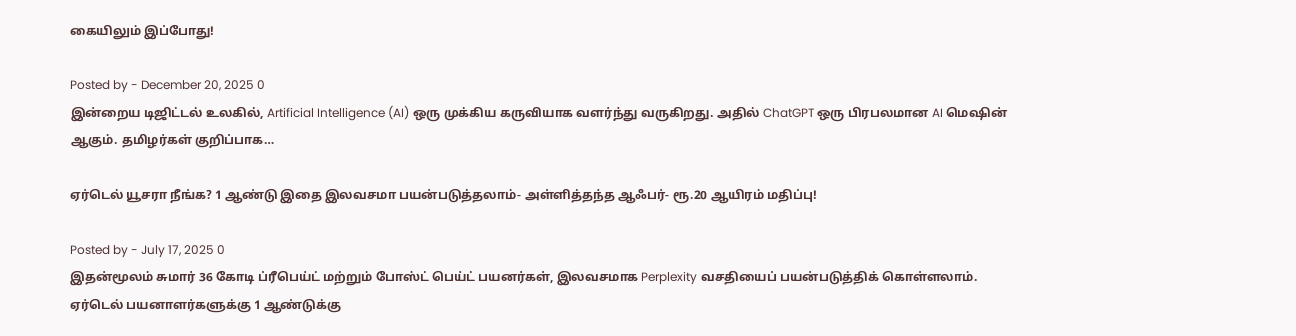கையிலும் இப்போது!

Posted by - December 20, 2025 0
இன்றைய டிஜிட்டல் உலகில், Artificial Intelligence (AI) ஒரு முக்கிய கருவியாக வளர்ந்து வருகிறது. அதில் ChatGPT ஒரு பிரபலமான AI மெஷின் ஆகும். தமிழர்கள் குறிப்பாக…

ஏர்டெல் யூசரா நீங்க? 1 ஆண்டு இதை இலவசமா பயன்படுத்தலாம்- அள்ளித்தந்த ஆஃபர்- ரூ.20 ஆயிரம் மதிப்பு!

Posted by - July 17, 2025 0
இதன்மூலம் சுமார் 36 கோடி ப்ரீபெய்ட் மற்றும் போஸ்ட் பெய்ட் பயனர்கள், இலவசமாக Perplexity வசதியைப் பயன்படுத்திக் கொள்ளலாம். ஏர்டெல் பயனாளர்களுக்கு 1 ஆண்டுக்கு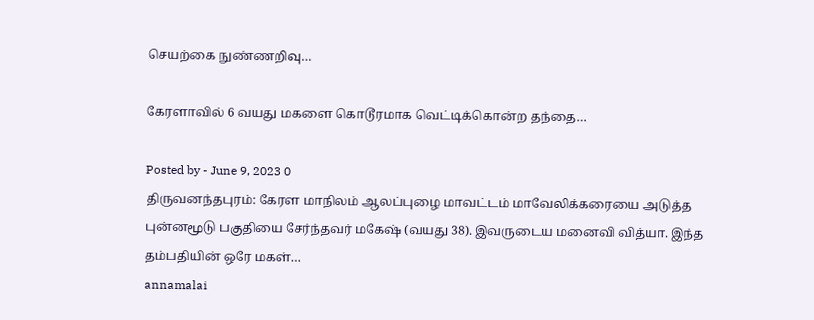செயற்கை நுண்ணறிவு…

கேரளாவில் 6 வயது மகளை கொடூரமாக வெட்டிக்கொன்ற தந்தை…

Posted by - June 9, 2023 0
திருவனந்தபுரம்: கேரள மாநிலம் ஆலப்புழை மாவட்டம் மாவேலிக்கரையை அடுத்த புன்னமூடு பகுதியை சேர்ந்தவர் மகேஷ் (வயது 38). இவருடைய மனைவி வித்யா. இந்த தம்பதியின் ஒரே மகள்…
annamalai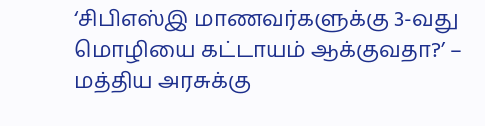‘சிபிஎஸ்இ மாணவர்களுக்கு 3-வது மொழியை கட்டாயம் ஆக்குவதா?’ – மத்திய அரசுக்கு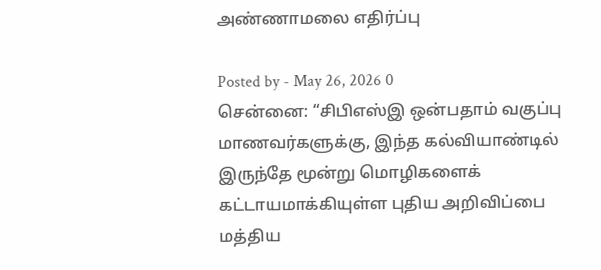அண்ணாமலை எதிர்ப்பு

Posted by - May 26, 2026 0
சென்னை: “சிபிஎஸ்இ ஒன்பதாம் வகுப்பு மாணவர்களுக்கு, இந்த கல்வியாண்டில் இருந்தே மூன்று மொழிகளைக் கட்டாயமாக்கியுள்ள புதிய அறிவிப்பை மத்திய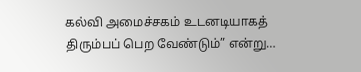கல்வி அமைச்சகம் உடனடியாகத் திரும்பப் பெற வேண்டும்” என்று…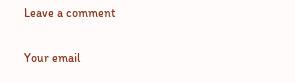Leave a comment

Your email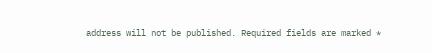address will not be published. Required fields are marked *